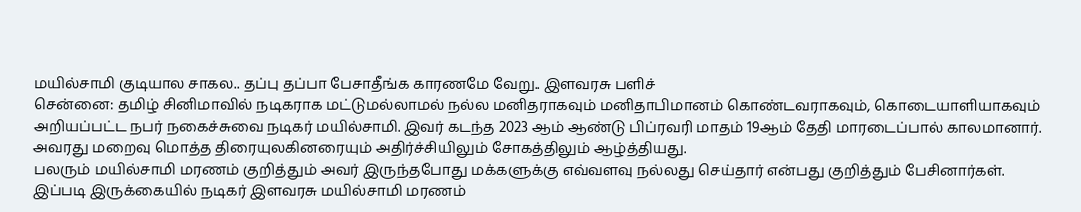மயில்சாமி குடியால சாகல.. தப்பு தப்பா பேசாதீங்க காரணமே வேறு.. இளவரசு பளிச்
சென்னை: தமிழ் சினிமாவில் நடிகராக மட்டுமல்லாமல் நல்ல மனிதராகவும் மனிதாபிமானம் கொண்டவராகவும், கொடையாளியாகவும் அறியப்பட்ட நபர் நகைச்சுவை நடிகர் மயில்சாமி. இவர் கடந்த 2023 ஆம் ஆண்டு பிப்ரவரி மாதம் 19ஆம் தேதி மாரடைப்பால் காலமானார். அவரது மறைவு மொத்த திரையுலகினரையும் அதிர்ச்சியிலும் சோகத்திலும் ஆழ்த்தியது.
பலரும் மயில்சாமி மரணம் குறித்தும் அவர் இருந்தபோது மக்களுக்கு எவ்வளவு நல்லது செய்தார் என்பது குறித்தும் பேசினார்கள். இப்படி இருக்கையில் நடிகர் இளவரசு மயில்சாமி மரணம்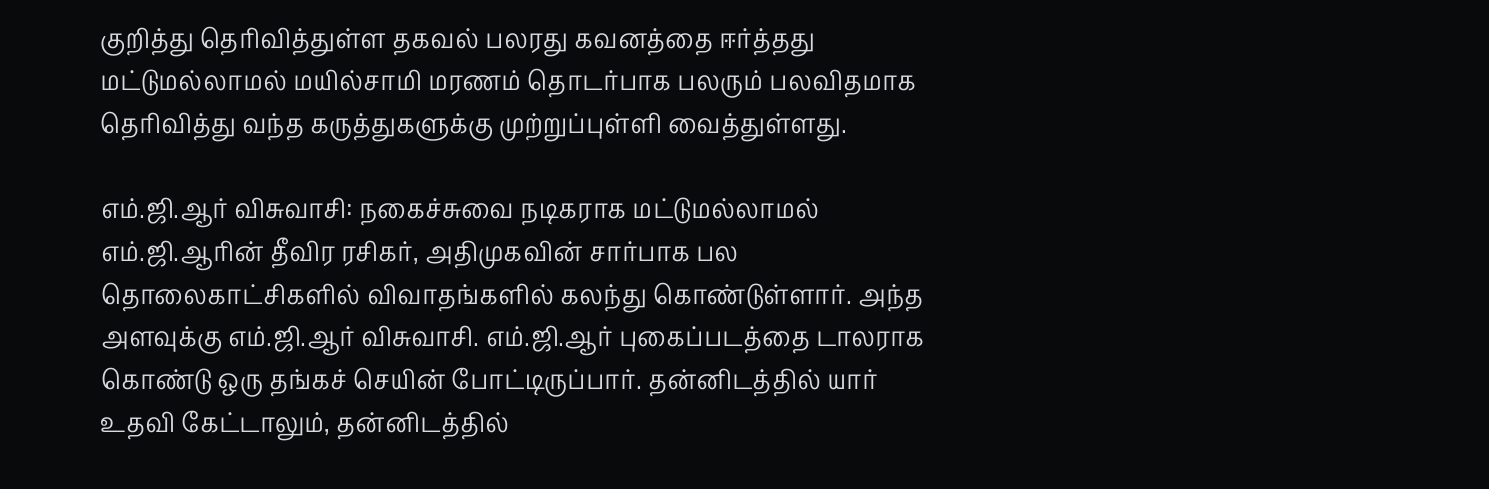குறித்து தெரிவித்துள்ள தகவல் பலரது கவனத்தை ஈர்த்தது மட்டுமல்லாமல் மயில்சாமி மரணம் தொடர்பாக பலரும் பலவிதமாக தெரிவித்து வந்த கருத்துகளுக்கு முற்றுப்புள்ளி வைத்துள்ளது.

எம்.ஜி.ஆர் விசுவாசி: நகைச்சுவை நடிகராக மட்டுமல்லாமல் எம்.ஜி.ஆரின் தீவிர ரசிகர், அதிமுகவின் சார்பாக பல தொலைகாட்சிகளில் விவாதங்களில் கலந்து கொண்டுள்ளார். அந்த அளவுக்கு எம்.ஜி.ஆர் விசுவாசி. எம்.ஜி.ஆர் புகைப்படத்தை டாலராக கொண்டு ஒரு தங்கச் செயின் போட்டிருப்பார். தன்னிடத்தில் யார் உதவி கேட்டாலும், தன்னிடத்தில்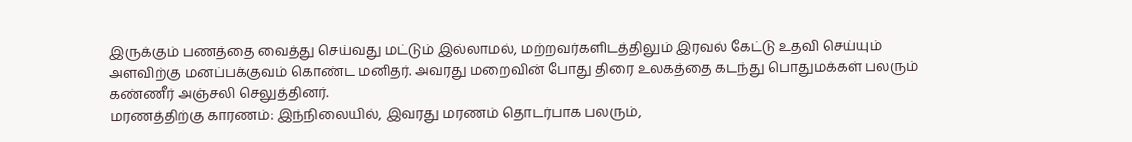இருக்கும் பணத்தை வைத்து செய்வது மட்டும் இல்லாமல், மற்றவர்களிடத்திலும் இரவல் கேட்டு உதவி செய்யும் அளவிற்கு மனப்பக்குவம் கொண்ட மனிதர். அவரது மறைவின் போது திரை உலகத்தை கடந்து பொதுமக்கள் பலரும் கண்ணீர் அஞ்சலி செலுத்தினர்.
மரணத்திற்கு காரணம்: இந்நிலையில், இவரது மரணம் தொடர்பாக பலரும்,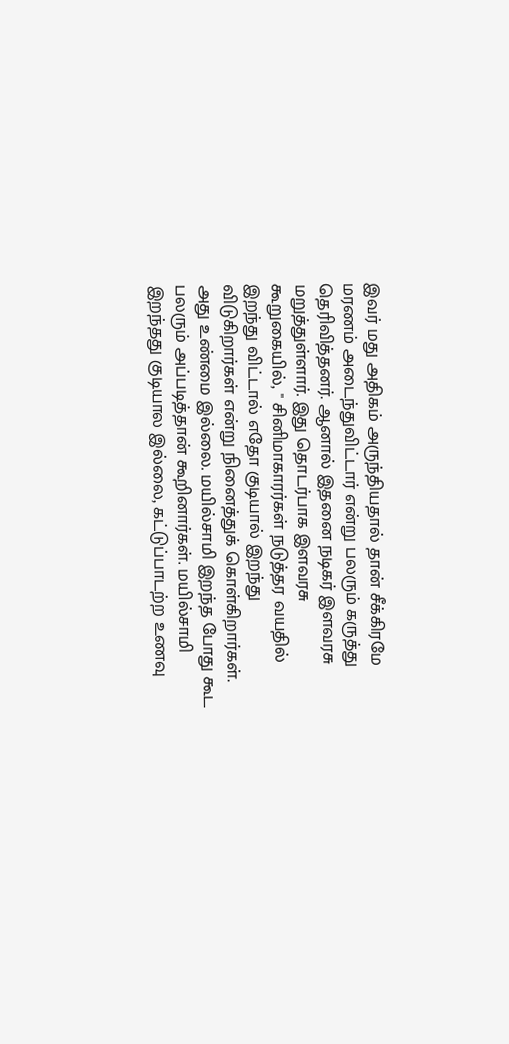இவர் மது அதிகம் அருந்தியதால் தான் சீக்கிரமே மரணம் அடைந்துவிட்டார் என்று பலரும் கருத்து தெரிவித்தனர். ஆனால் இதனை நடிகர் இளவரசு மறுத்துள்ளார். இது தொடர்பாக இளவரசு கூறுகையில், " சினிமாகாரர்கள் நடுத்தர வயதில் இறந்து விட்டால் எதோ குடியால் இறந்து விடுகிறார்கள் என்று நினைத்துக் கொள்கிறார்கள். அது உண்மை இல்லை. மயில்சாமி இறந்த போது கூட பலரும் அப்படித்தான் கூறினார்கள். மயில்சாமி இறந்தது குடியால இல்லை, கட்டுப்பாடற்ற உணவு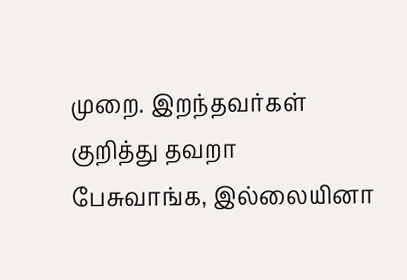முறை. இறந்தவர்கள் குறித்து தவறா பேசுவாங்க, இல்லையினா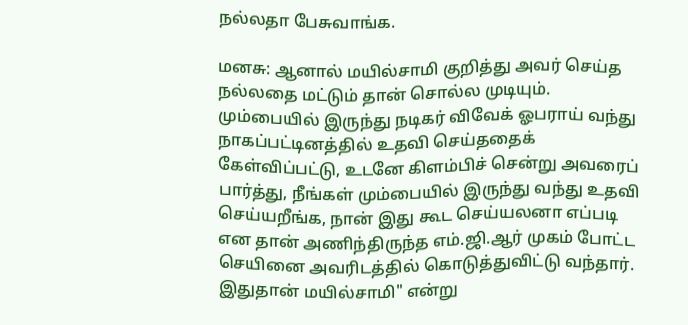நல்லதா பேசுவாங்க.

மனசு: ஆனால் மயில்சாமி குறித்து அவர் செய்த நல்லதை மட்டும் தான் சொல்ல முடியும். மும்பையில் இருந்து நடிகர் விவேக் ஓபராய் வந்து நாகப்பட்டினத்தில் உதவி செய்ததைக் கேள்விப்பட்டு, உடனே கிளம்பிச் சென்று அவரைப் பார்த்து, நீங்கள் மும்பையில் இருந்து வந்து உதவி செய்யறீங்க, நான் இது கூட செய்யலனா எப்படி என தான் அணிந்திருந்த எம்.ஜி.ஆர் முகம் போட்ட செயினை அவரிடத்தில் கொடுத்துவிட்டு வந்தார். இதுதான் மயில்சாமி" என்று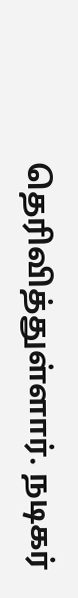தெரிவித்துள்ளார். நடிகர்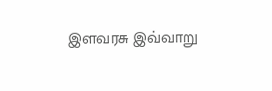இளவரசு இவ்வாறு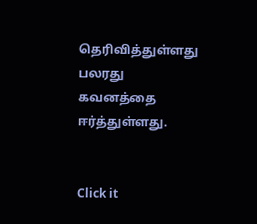தெரிவித்துள்ளது பலரது கவனத்தை ஈர்த்துள்ளது.


Click it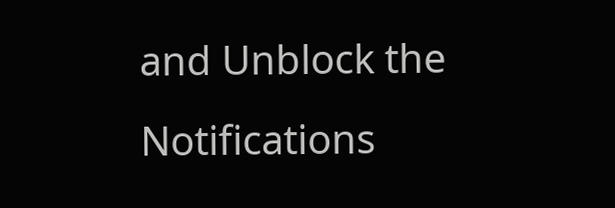and Unblock the Notifications